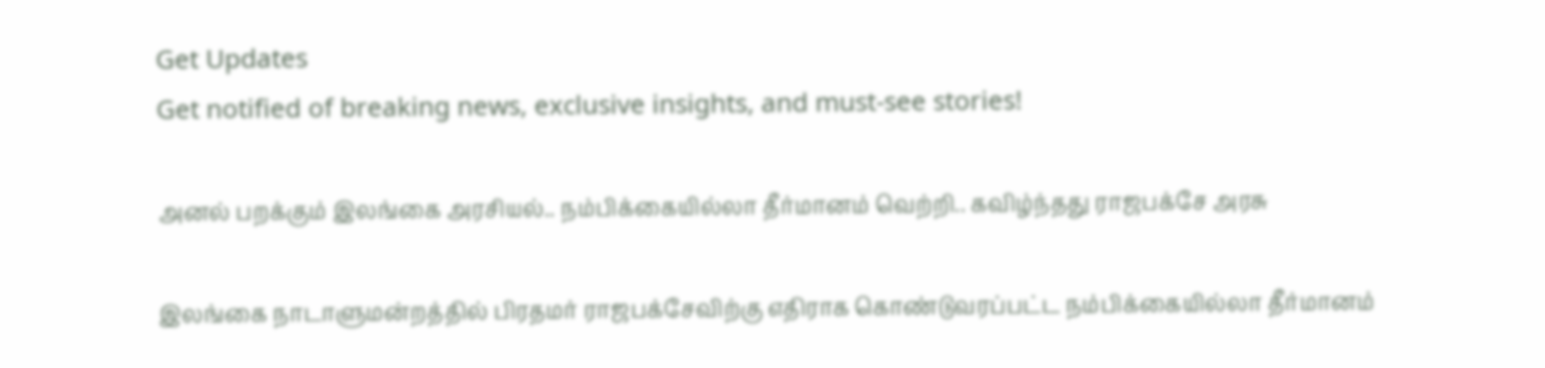Get Updates
Get notified of breaking news, exclusive insights, and must-see stories!

அனல் பறக்கும் இலங்கை அரசியல்.. நம்பிக்கையில்லா தீர்மானம் வெற்றி.. கவிழ்ந்தது ராஜபக்சே அரசு

இலங்கை நாடாளுமன்றத்தில் பிரதமர் ராஜபக்சேவிற்கு எதிராக கொண்டுவரப்பட்ட நம்பிக்கையில்லா தீர்மானம்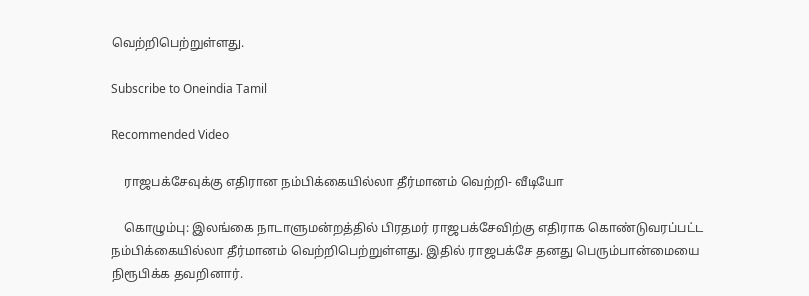வெற்றிபெற்றுள்ளது.

Subscribe to Oneindia Tamil

Recommended Video

    ராஜபக்சேவுக்கு எதிரான நம்பிக்கையில்லா தீர்மானம் வெற்றி- வீடியோ

    கொழும்பு: இலங்கை நாடாளுமன்றத்தில் பிரதமர் ராஜபக்சேவிற்கு எதிராக கொண்டுவரப்பட்ட நம்பிக்கையில்லா தீர்மானம் வெற்றிபெற்றுள்ளது. இதில் ராஜபக்சே தனது பெரும்பான்மையை நிரூபிக்க தவறினார்.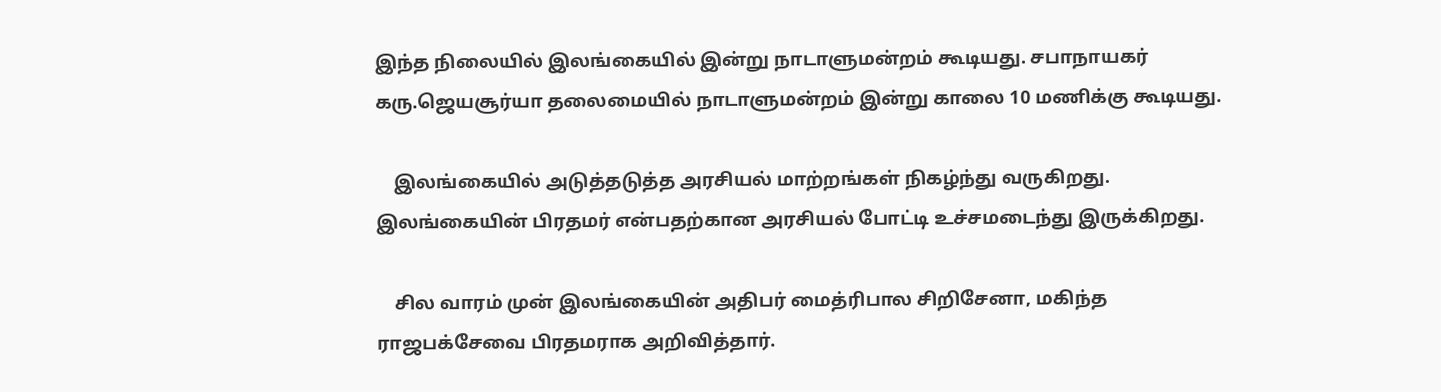இந்த நிலையில் இலங்கையில் இன்று நாடாளுமன்றம் கூடியது. சபாநாயகர் கரு.ஜெயசூர்யா தலைமையில் நாடாளுமன்றம் இன்று காலை 10 மணிக்கு கூடியது.

    இலங்கையில் அடுத்தடுத்த அரசியல் மாற்றங்கள் நிகழ்ந்து வருகிறது. இலங்கையின் பிரதமர் என்பதற்கான அரசியல் போட்டி உச்சமடைந்து இருக்கிறது.

    சில வாரம் முன் இலங்கையின் அதிபர் மைத்ரிபால சிறிசேனா, மகிந்த ராஜபக்சேவை பிரதமராக அறிவித்தார்.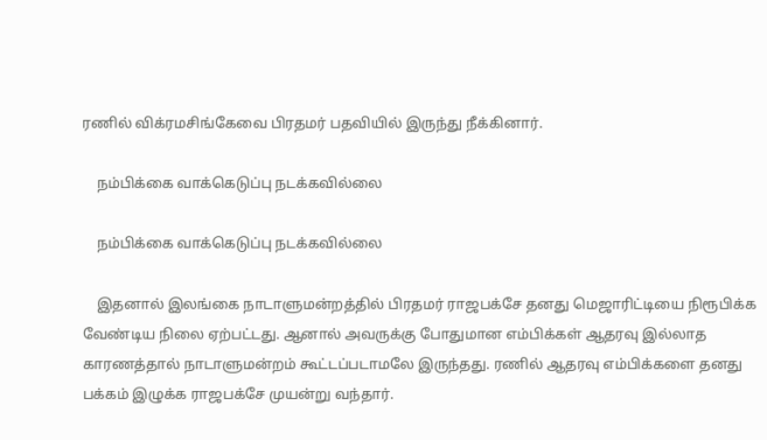ரணில் விக்ரமசிங்கேவை பிரதமர் பதவியில் இருந்து நீக்கினார்.

    நம்பிக்கை வாக்கெடுப்பு நடக்கவில்லை

    நம்பிக்கை வாக்கெடுப்பு நடக்கவில்லை

    இதனால் இலங்கை நாடாளுமன்றத்தில் பிரதமர் ராஜபக்சே தனது மெஜாரிட்டியை நிரூபிக்க வேண்டிய நிலை ஏற்பட்டது. ஆனால் அவருக்கு போதுமான எம்பிக்கள் ஆதரவு இல்லாத காரணத்தால் நாடாளுமன்றம் கூட்டப்படாமலே இருந்தது. ரணில் ஆதரவு எம்பிக்களை தனது பக்கம் இழுக்க ராஜபக்சே முயன்று வந்தார்.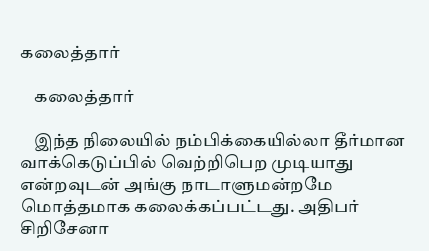கலைத்தார்

    கலைத்தார்

    இந்த நிலையில் நம்பிக்கையில்லா தீர்மான வாக்கெடுப்பில் வெற்றிபெற முடியாது என்றவுடன் அங்கு நாடாளுமன்றமே மொத்தமாக கலைக்கப்பட்டது. அதிபர் சிறிசேனா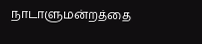நாடாளுமன்றத்தை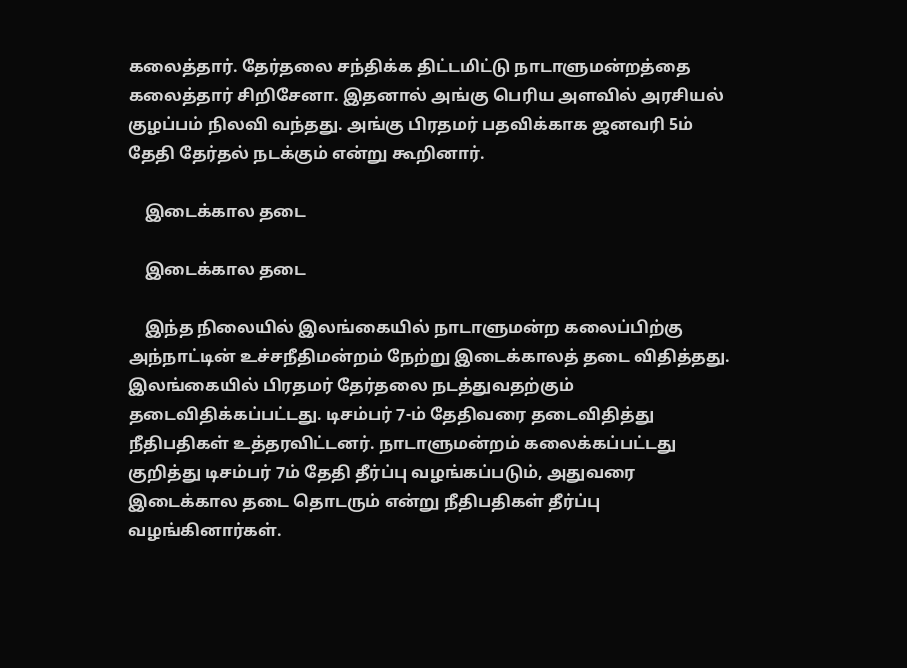கலைத்தார். தேர்தலை சந்திக்க திட்டமிட்டு நாடாளுமன்றத்தை கலைத்தார் சிறிசேனா. இதனால் அங்கு பெரிய அளவில் அரசியல் குழப்பம் நிலவி வந்தது. அங்கு பிரதமர் பதவிக்காக ஜனவரி 5ம் தேதி தேர்தல் நடக்கும் என்று கூறினார்.

    இடைக்கால தடை

    இடைக்கால தடை

    இந்த நிலையில் இலங்கையில் நாடாளுமன்ற கலைப்பிற்கு அந்நாட்டின் உச்சநீதிமன்றம் நேற்று இடைக்காலத் தடை விதித்தது. இலங்கையில் பிரதமர் தேர்தலை நடத்துவதற்கும் தடைவிதிக்கப்பட்டது. டிசம்பர் 7-ம் தேதிவரை தடைவிதித்து நீதிபதிகள் உத்தரவிட்டனர். நாடாளுமன்றம் கலைக்கப்பட்டது குறித்து டிசம்பர் 7ம் தேதி தீர்ப்பு வழங்கப்படும், அதுவரை இடைக்கால தடை தொடரும் என்று நீதிபதிகள் தீர்ப்பு வழங்கினார்கள்.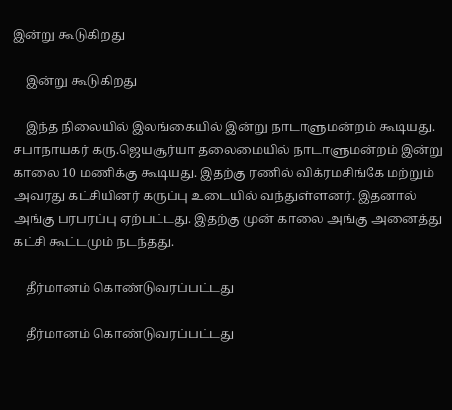இன்று கூடுகிறது

    இன்று கூடுகிறது

    இந்த நிலையில் இலங்கையில் இன்று நாடாளுமன்றம் கூடியது. சபாநாயகர் கரு.ஜெயசூர்யா தலைமையில் நாடாளுமன்றம் இன்று காலை 10 மணிக்கு கூடியது. இதற்கு ரணில் விக்ரமசிங்கே மற்றும் அவரது கட்சியினர் கருப்பு உடையில் வந்துள்ளனர். இதனால் அங்கு பரபரப்பு ஏற்பட்டது. இதற்கு முன் காலை அங்கு அனைத்து கட்சி கூட்டமும் நடந்தது.

    தீர்மானம் கொண்டுவரப்பட்டது

    தீர்மானம் கொண்டுவரப்பட்டது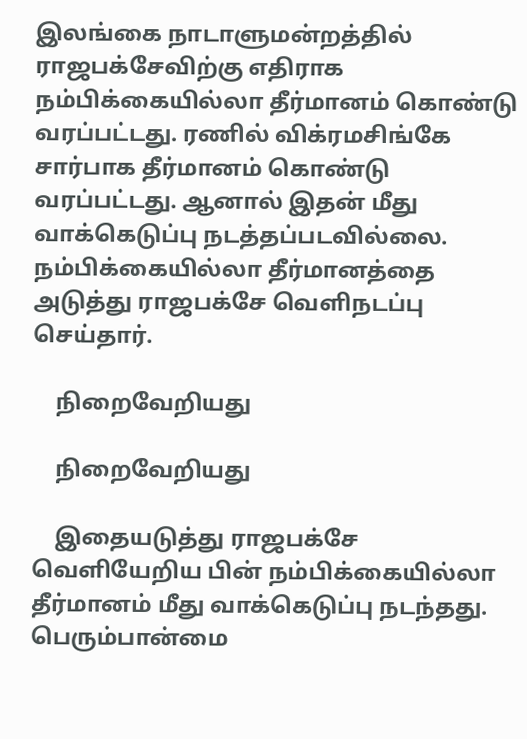இலங்கை நாடாளுமன்றத்தில் ராஜபக்சேவிற்கு எதிராக நம்பிக்கையில்லா தீர்மானம் கொண்டு வரப்பட்டது. ரணில் விக்ரமசிங்கே சார்பாக தீர்மானம் கொண்டு வரப்பட்டது. ஆனால் இதன் மீது வாக்கெடுப்பு நடத்தப்படவில்லை. நம்பிக்கையில்லா தீர்மானத்தை அடுத்து ராஜபக்சே வெளிநடப்பு செய்தார்.

    நிறைவேறியது

    நிறைவேறியது

    இதையடுத்து ராஜபக்சே வெளியேறிய பின் நம்பிக்கையில்லா தீர்மானம் மீது வாக்கெடுப்பு நடந்தது. பெரும்பான்மை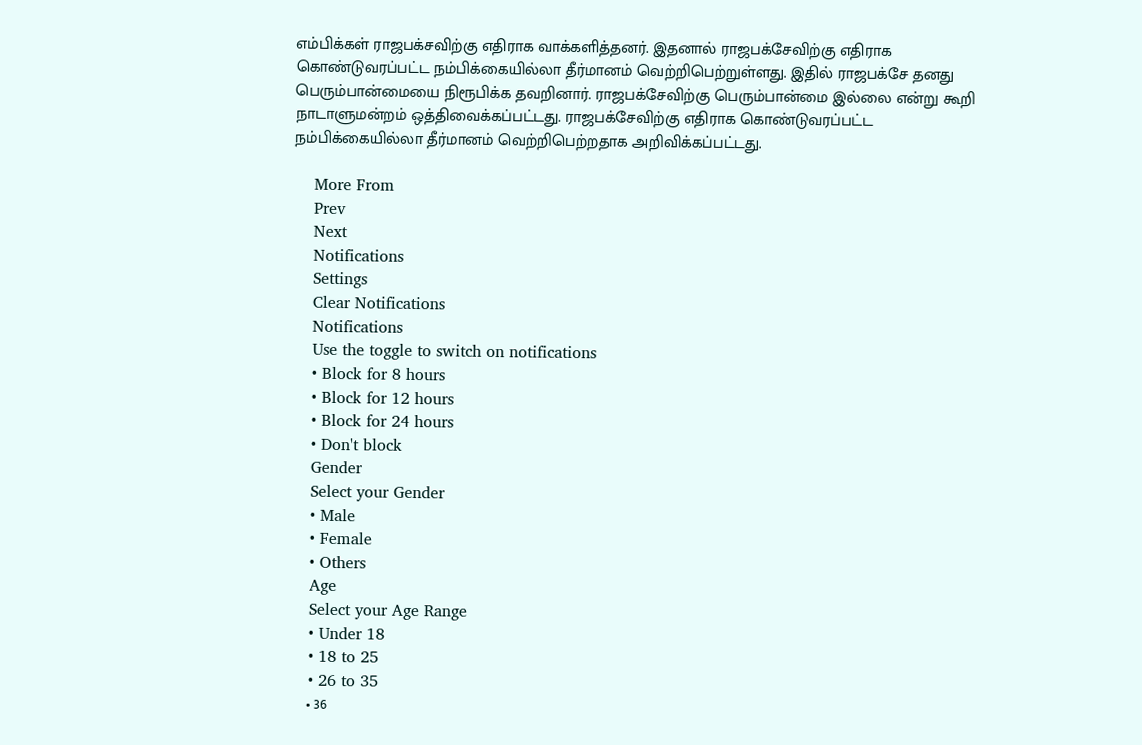எம்பிக்கள் ராஜபக்சவிற்கு எதிராக வாக்களித்தனர். இதனால் ராஜபக்சேவிற்கு எதிராக கொண்டுவரப்பட்ட நம்பிக்கையில்லா தீர்மானம் வெற்றிபெற்றுள்ளது. இதில் ராஜபக்சே தனது பெரும்பான்மையை நிரூபிக்க தவறினார். ராஜபக்சேவிற்கு பெரும்பான்மை இல்லை என்று கூறி நாடாளுமன்றம் ஒத்திவைக்கப்பட்டது. ராஜபக்சேவிற்கு எதிராக கொண்டுவரப்பட்ட நம்பிக்கையில்லா தீர்மானம் வெற்றிபெற்றதாக அறிவிக்கப்பட்டது.

    More From
    Prev
    Next
    Notifications
    Settings
    Clear Notifications
    Notifications
    Use the toggle to switch on notifications
    • Block for 8 hours
    • Block for 12 hours
    • Block for 24 hours
    • Don't block
    Gender
    Select your Gender
    • Male
    • Female
    • Others
    Age
    Select your Age Range
    • Under 18
    • 18 to 25
    • 26 to 35
    • 36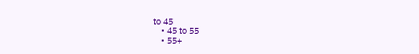to 45
    • 45 to 55
    • 55+